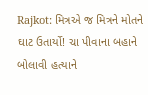Rajkot: મિત્રએ જ મિત્રને મોતને ઘાટ ઉતાર્યો! ચા પીવાના બહાને બોલાવી હત્યાને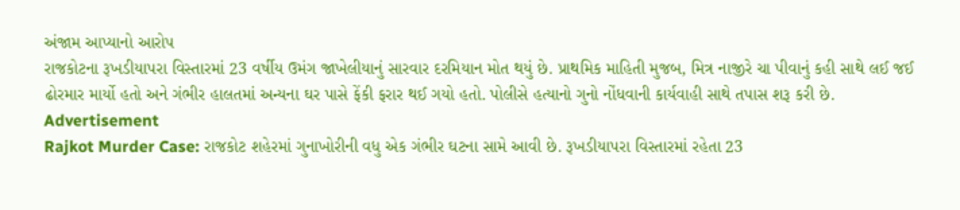અંજામ આપ્યાનો આરોપ
રાજકોટના રૂખડીયાપરા વિસ્તારમાં 23 વર્ષીય ઉમંગ જાખેલીયાનું સારવાર દરમિયાન મોત થયું છે. પ્રાથમિક માહિતી મુજબ, મિત્ર નાજીરે ચા પીવાનું કહી સાથે લઈ જઈ ઢોરમાર માર્યો હતો અને ગંભીર હાલતમાં અન્યના ઘર પાસે ફેંકી ફરાર થઈ ગયો હતો. પોલીસે હત્યાનો ગુનો નોંધવાની કાર્યવાહી સાથે તપાસ શરૂ કરી છે.
Advertisement
Rajkot Murder Case: રાજકોટ શહેરમાં ગુનાખોરીની વધુ એક ગંભીર ઘટના સામે આવી છે. રૂખડીયાપરા વિસ્તારમાં રહેતા 23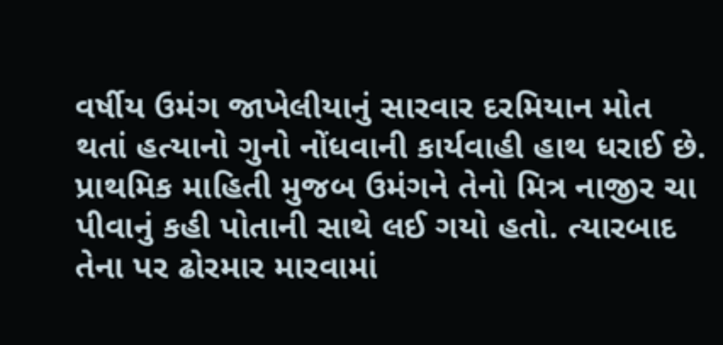વર્ષીય ઉમંગ જાખેલીયાનું સારવાર દરમિયાન મોત થતાં હત્યાનો ગુનો નોંધવાની કાર્યવાહી હાથ ધરાઈ છે. પ્રાથમિક માહિતી મુજબ ઉમંગને તેનો મિત્ર નાજીર ચા પીવાનું કહી પોતાની સાથે લઈ ગયો હતો. ત્યારબાદ તેના પર ઢોરમાર મારવામાં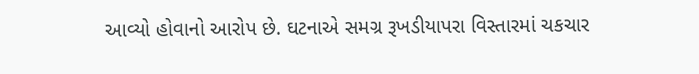આવ્યો હોવાનો આરોપ છે. ઘટનાએ સમગ્ર રૂખડીયાપરા વિસ્તારમાં ચકચાર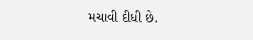મચાવી દીધી છે.